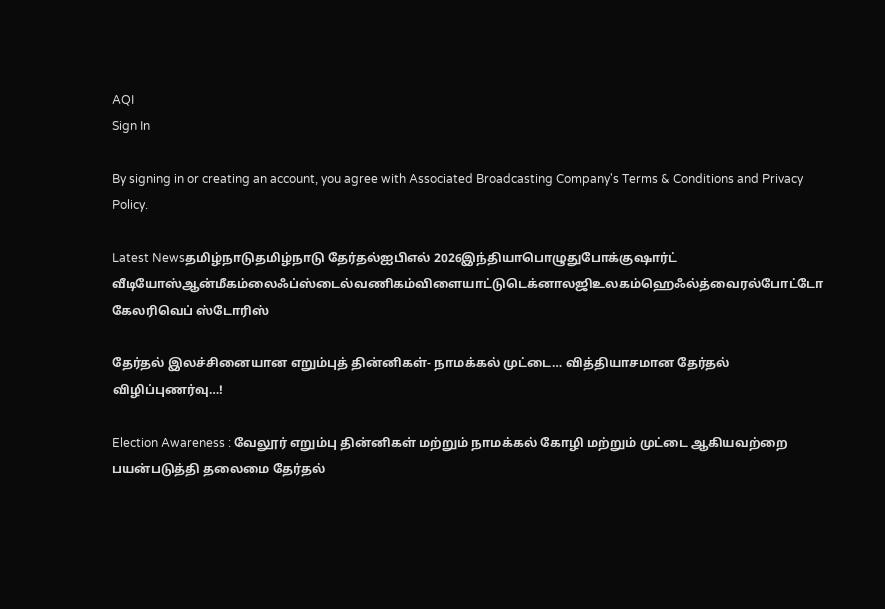AQI
Sign In

By signing in or creating an account, you agree with Associated Broadcasting Company's Terms & Conditions and Privacy Policy.

Latest Newsதமிழ்நாடுதமிழ்நாடு தேர்தல்ஐபிஎல் 2026இந்தியாபொழுதுபோக்குஷார்ட் வீடியோஸ்ஆன்மீகம்லைஃப்ஸ்டைல்வணிகம்விளையாட்டுடெக்னாலஜிஉலகம்ஹெஃல்த்வைரல்போட்டோ கேலரிவெப் ஸ்டோரிஸ்

தேர்தல் இலச்சினையான எறும்புத் தின்னிகள்- நாமக்கல் முட்டை… வித்தியாசமான தேர்தல் விழிப்புணர்வு…!

Election Awareness : வேலூர் எறும்பு தின்னிகள் மற்றும் நாமக்கல் கோழி மற்றும் முட்டை ஆகியவற்றை பயன்படுத்தி தலைமை தேர்தல்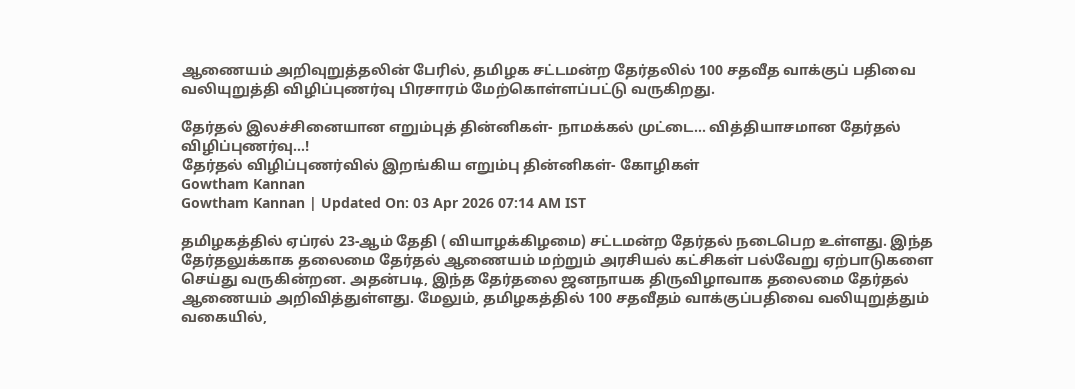ஆணையம் அறிவுறுத்தலின் பேரில், தமிழக சட்டமன்ற தேர்தலில் 100 சதவீத வாக்குப் பதிவை வலியுறுத்தி விழிப்புணர்வு பிரசாரம் மேற்கொள்ளப்பட்டு வருகிறது.

தேர்தல் இலச்சினையான எறும்புத் தின்னிகள்- நாமக்கல் முட்டை… வித்தியாசமான தேர்தல் விழிப்புணர்வு…!
தேர்தல் விழிப்புணர்வில் இறங்கிய எறும்பு தின்னிகள்- கோழிகள்
Gowtham Kannan
Gowtham Kannan | Updated On: 03 Apr 2026 07:14 AM IST

தமிழகத்தில் ஏப்ரல் 23-ஆம் தேதி ( வியாழக்கிழமை) சட்டமன்ற தேர்தல் நடைபெற உள்ளது. இந்த தேர்தலுக்காக தலைமை தேர்தல் ஆணையம் மற்றும் அரசியல் கட்சிகள் பல்வேறு ஏற்பாடுகளை செய்து வருகின்றன. அதன்படி, இந்த தேர்தலை ஜனநாயக திருவிழாவாக தலைமை தேர்தல் ஆணையம் அறிவித்துள்ளது. மேலும், தமிழகத்தில் 100 சதவீதம் வாக்குப்பதிவை வலியுறுத்தும் வகையில்,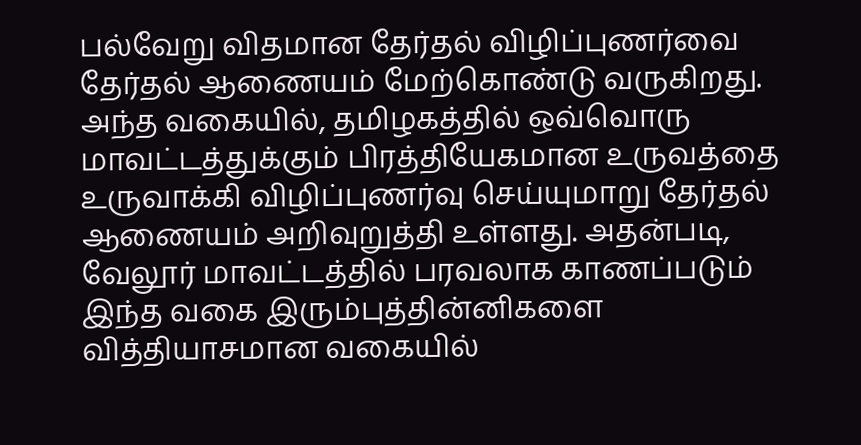பல்வேறு விதமான தேர்தல் விழிப்புணர்வை தேர்தல் ஆணையம் மேற்கொண்டு வருகிறது. அந்த வகையில், தமிழகத்தில் ஒவ்வொரு மாவட்டத்துக்கும் பிரத்தியேகமான உருவத்தை உருவாக்கி விழிப்புணர்வு செய்யுமாறு தேர்தல் ஆணையம் அறிவுறுத்தி உள்ளது. அதன்படி, வேலூர் மாவட்டத்தில் பரவலாக காணப்படும் இந்த வகை இரும்புத்தின்னிகளை வித்தியாசமான வகையில்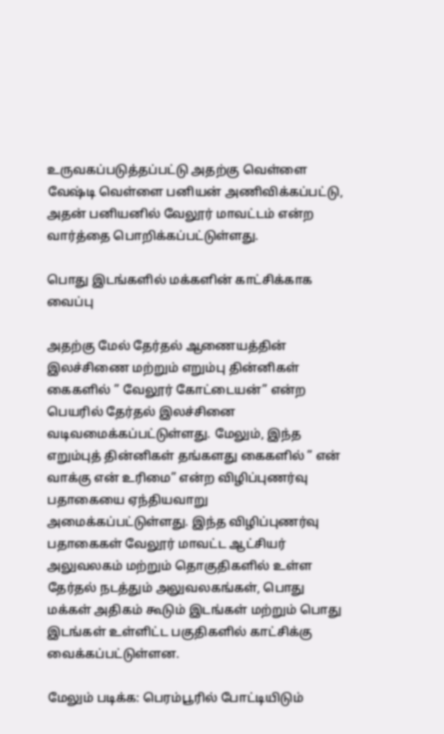உருவகப்படுத்தப்பட்டு அதற்கு வெள்ளை வேஷ்டி வெள்ளை பனியன் அணிவிக்கப்பட்டு, அதன் பனியனில் வேலூர் மாவட்டம் என்ற வார்த்தை பொறிக்கப்பட்டுள்ளது.

பொது இடங்களில் மக்களின் காட்சிக்காக வைப்பு

அதற்கு மேல் தேர்தல் ஆணையத்தின் இலச்சிணை மற்றும் எறும்பு தின்னிகள் கைகளில் ” வேலூர் கோட்டையன்” என்ற பெயரில் தேர்தல் இலச்சினை வடிவமைக்கப்பட்டுள்ளது. மேலும், இந்த எறும்புத் தின்னிகள் தங்களது கைகளில் ” என் வாக்கு என் உரிமை” என்ற விழிப்புணர்வு பதாகையை ஏந்தியவாறு அமைக்கப்பட்டுள்ளது. இந்த விழிப்புணர்வு பதாகைகள் வேலூர் மாவட்ட ஆட்சியர் அலுவலகம் மற்றும் தொகுதிகளில் உள்ள தேர்தல் நடத்தும் அலுவலகங்கள், பொது மக்கள் அதிகம் கூடும் இடங்கள் மற்றும் பொது இடங்கள் உள்ளிட்ட பகுதிகளில் காட்சிக்கு வைக்கப்பட்டுள்ளன.

மேலும் படிக்க: பெரம்பூரில் போட்டியிடும்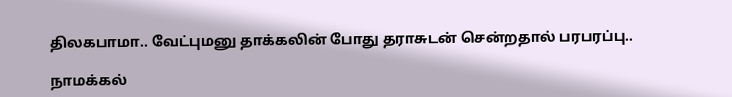திலகபாமா.. வேட்புமனு தாக்கலின் போது தராசுடன் சென்றதால் பரபரப்பு..

நாமக்கல்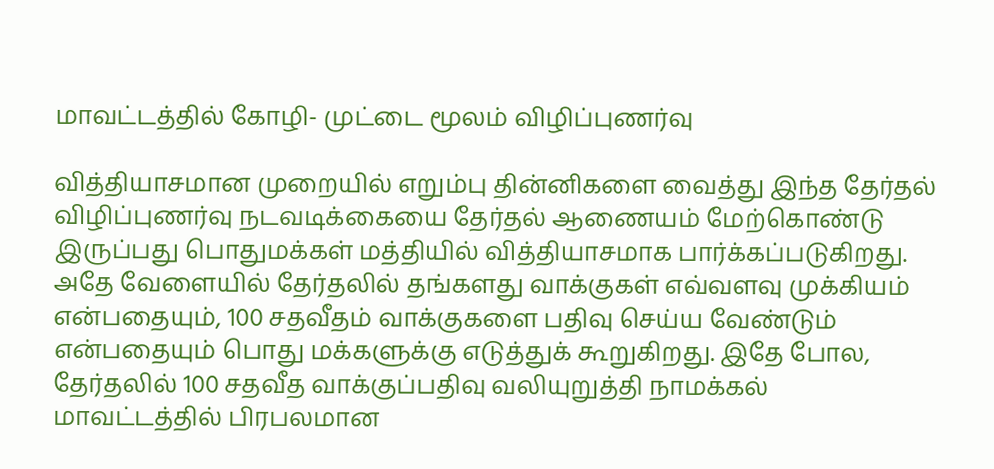மாவட்டத்தில் கோழி- முட்டை மூலம் விழிப்புணர்வு

வித்தியாசமான முறையில் எறும்பு தின்னிகளை வைத்து இந்த தேர்தல் விழிப்புணர்வு நடவடிக்கையை தேர்தல் ஆணையம் மேற்கொண்டு இருப்பது பொதுமக்கள் மத்தியில் வித்தியாசமாக பார்க்கப்படுகிறது. அதே வேளையில் தேர்தலில் தங்களது வாக்குகள் எவ்வளவு முக்கியம் என்பதையும், 100 சதவீதம் வாக்குகளை பதிவு செய்ய வேண்டும் என்பதையும் பொது மக்களுக்கு எடுத்துக் கூறுகிறது. இதே போல, தேர்தலில் 100 சதவீத வாக்குப்பதிவு வலியுறுத்தி நாமக்கல் மாவட்டத்தில் பிரபலமான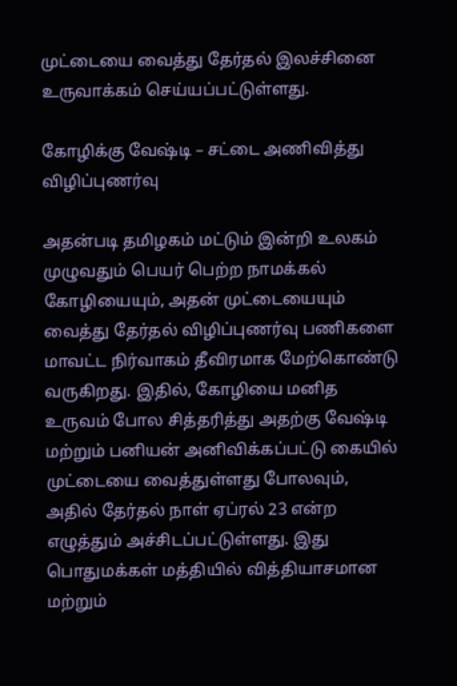முட்டையை வைத்து தேர்தல் இலச்சினை உருவாக்கம் செய்யப்பட்டுள்ளது.

கோழிக்கு வேஷ்டி – சட்டை அணிவித்து விழிப்புணர்வு

அதன்படி தமிழகம் மட்டும் இன்றி உலகம் முழுவதும் பெயர் பெற்ற நாமக்கல் கோழியையும், அதன் முட்டையையும் வைத்து தேர்தல் விழிப்புணர்வு பணிகளை மாவட்ட நிர்வாகம் தீவிரமாக மேற்கொண்டு வருகிறது. இதில், கோழியை மனித உருவம் போல சித்தரித்து அதற்கு வேஷ்டி மற்றும் பனியன் அனிவிக்கப்பட்டு கையில் முட்டையை வைத்துள்ளது போலவும், அதில் தேர்தல் நாள் ஏப்ரல் 23 என்ற எழுத்தும் அச்சிடப்பட்டுள்ளது. இது பொதுமக்கள் மத்தியில் வித்தியாசமான மற்றும்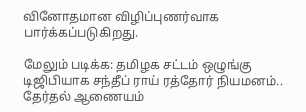வினோதமான விழிப்புணர்வாக பார்க்கப்படுகிறது.

மேலும் படிக்க: தமிழக சட்டம் ஒழுங்கு டிஜிபியாக சந்தீப் ராய் ரத்தோர் நியமனம்.. தேர்தல் ஆணையம்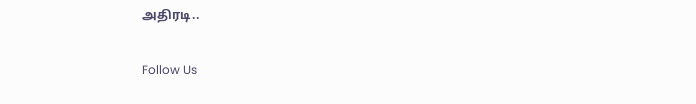அதிரடி..

Follow Us